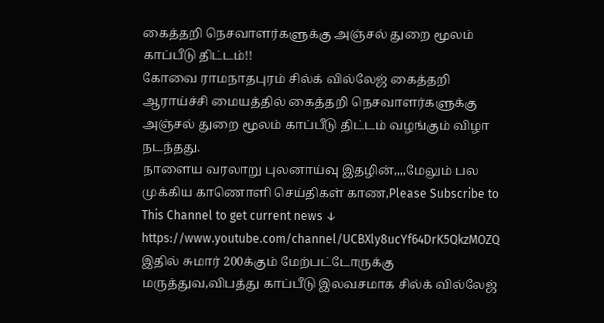கைத்தறி நெசவாளர்களுக்கு அஞ்சல் துறை மூலம் காப்பீடு திட்டம்!!
கோவை ராமநாதபுரம் சில்க் வில்லேஜ் கைத்தறி ஆராய்ச்சி மையத்தில் கைத்தறி நெசவாளர்களுக்கு அஞ்சல் துறை மூலம் காப்பீடு திட்டம் வழங்கும் விழா நடந்தது.
நாளைய வரலாறு புலனாய்வு இதழின்,,,,மேலும் பல முக்கிய காணொளி செய்திகள் காண,Please Subscribe to This Channel to get current news ↓
https://www.youtube.com/channel/UCBXly8ucYf64DrK5QkzMOZQ
இதில் சுமார் 200க்கும் மேற்பட்டோருக்கு மருத்துவ,விபத்து காப்பீடு இலவசமாக சில்க் வில்லேஜ்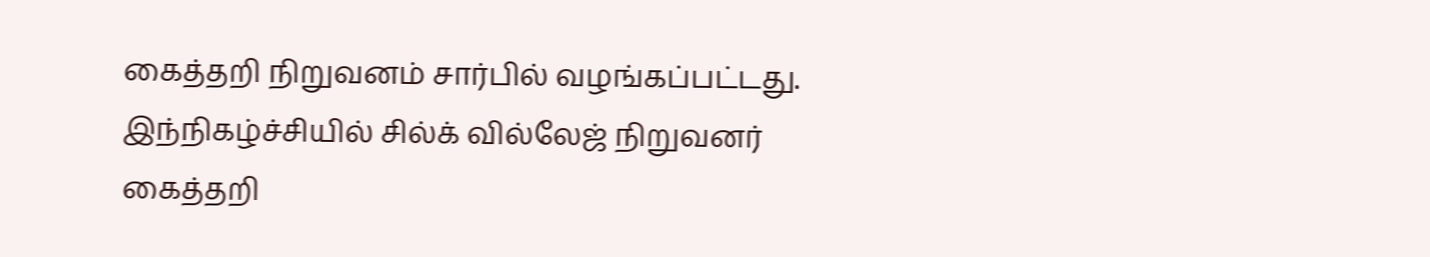கைத்தறி நிறுவனம் சார்பில் வழங்கப்பட்டது. இந்நிகழ்ச்சியில் சில்க் வில்லேஜ் நிறுவனர் கைத்தறி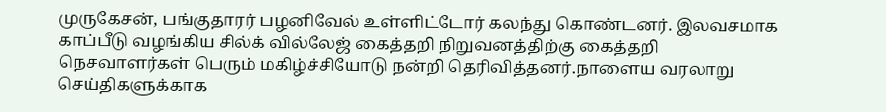முருகேசன், பங்குதாரர் பழனிவேல் உள்ளிட்டோர் கலந்து கொண்டனர். இலவசமாக காப்பீடு வழங்கிய சில்க் வில்லேஜ் கைத்தறி நிறுவனத்திற்கு கைத்தறி நெசவாளர்கள் பெரும் மகிழ்ச்சியோடு நன்றி தெரிவித்தனர்.நாளைய வரலாறு செய்திகளுக்காக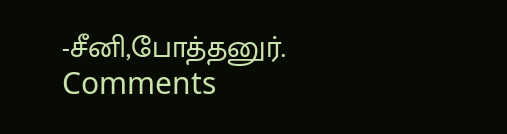-சீனி,போத்தனுர்.
Comments